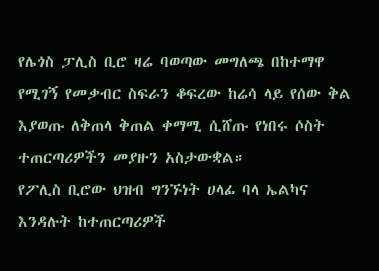የሌጎስ ፓሊስ ቢሮ ዛሬ ባወጣው መግለጫ በከተማዋ የሚገኝ የመቃብር ስፍራን ቆፍረው ከሬሳ ላይ የሰው ቅል እያወጡ ለቅጠላ ቅጠል ቀማሚ ሲሸጡ የነበሩ ሶስት ተጠርጣሪዎችን መያዙን አስታውቋል።
የፖሊስ ቢሮው ህዝብ ግንኙነት ሀላፊ ባላ ኤልካና እንዳሉት ከተጠርጣሪዎች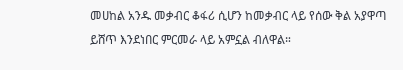መሀከል አንዱ መቃብር ቆፋሪ ሲሆን ከመቃብር ላይ የሰው ቅል አያዋጣ ይሸጥ እንደነበር ምርመራ ላይ አምኗል ብለዋል።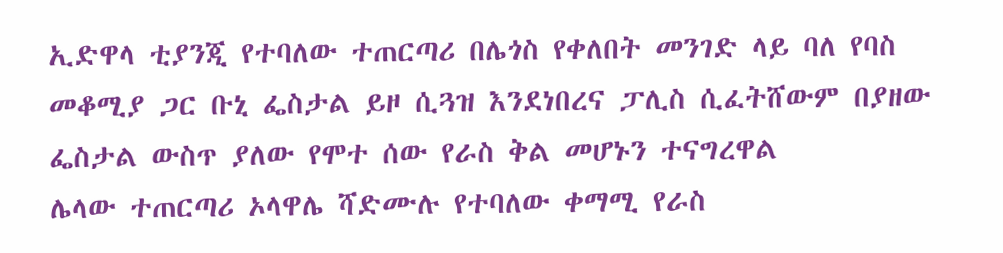ኢድዋላ ቲያንጂ የተባለው ተጠርጣሪ በሌጎስ የቀለበት መንገድ ላይ ባለ የባስ መቆሚያ ጋር ቡኒ ፌስታል ይዞ ሲጓዝ እንደነበረና ፓሊስ ሲፈትሸውም በያዘው ፌስታል ውስጥ ያለው የሞተ ሰው የራስ ቅል መሆኑን ተናግረዋል
ሌላው ተጠርጣሪ ኦላዋሌ ሻድሙሉ የተባለው ቀማሚ የራስ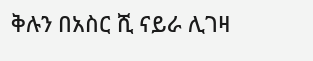ቅሉን በአስር ሺ ናይራ ሊገዛ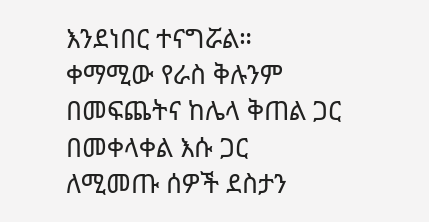እንደነበር ተናግሯል።
ቀማሚው የራስ ቅሉንም በመፍጨትና ከሌላ ቅጠል ጋር በመቀላቀል እሱ ጋር ለሚመጡ ሰዎች ደስታን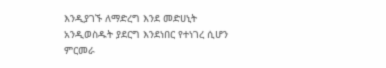እንዲያገኙ ለማድረግ እንደ መድሀኒት አንዲወስዱት ያደርግ እንደነበር የተነገረ ሲሆን ምርመራ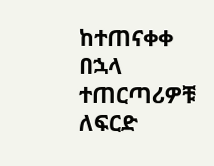ከተጠናቀቀ በኋላ ተጠርጣሪዎቹ ለፍርድ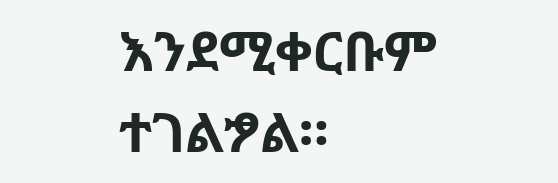እንደሚቀርቡም ተገልፇል።